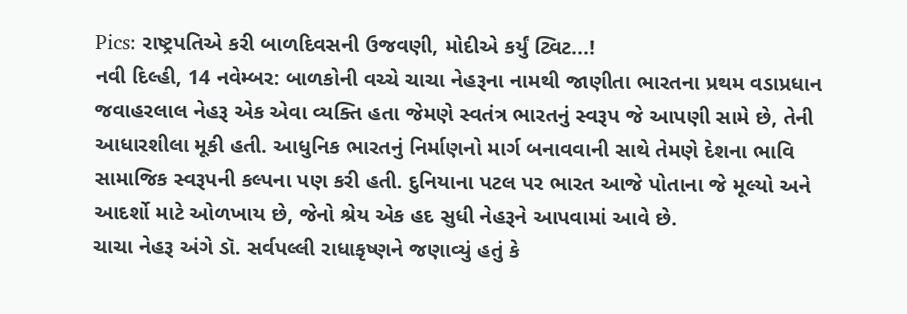Pics: રાષ્ટ્રપતિએ કરી બાળદિવસની ઉજવણી, મોદીએ કર્યું ટ્વિટ...!
નવી દિલ્હી, 14 નવેમ્બર: બાળકોની વચ્ચે ચાચા નેહરૂના નામથી જાણીતા ભારતના પ્રથમ વડાપ્રધાન જવાહરલાલ નેહરૂ એક એવા વ્યક્તિ હતા જેમણે સ્વતંત્ર ભારતનું સ્વરૂપ જે આપણી સામે છે, તેની આધારશીલા મૂકી હતી. આધુનિક ભારતનું નિર્માણનો માર્ગ બનાવવાની સાથે તેમણે દેશના ભાવિ સામાજિક સ્વરૂપની કલ્પના પણ કરી હતી. દુનિયાના પટલ પર ભારત આજે પોતાના જે મૂલ્યો અને આદર્શો માટે ઓળખાય છે, જેનો શ્રેય એક હદ સુધી નેહરૂને આપવામાં આવે છે.
ચાચા નેહરૂ અંગે ડૉ. સર્વપલ્લી રાધાકૃષ્ણને જણાવ્યું હતું કે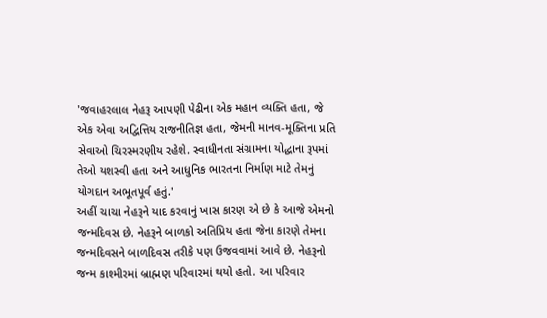'જવાહરલાલ નેહરૂ આપણી પેઢીના એક મહાન વ્યક્તિ હતા, જે એક એવા અદ્વિત્તિય રાજનીતિજ્ઞ હતા, જેમની માનવ-મૂક્તિના પ્રતિ સેવાઓ ચિરસ્મરણીય રહેશે. સ્વાધીનતા સંગ્રામના યોદ્ધાના રૂપમાં તેઓ યશસ્વી હતા અને આધુનિક ભારતના નિર્માણ માટે તેમનું યોગદાન અભૂતપૂર્વ હતું.'
અહીં ચાચા નેહરૂને યાદ કરવાનું ખાસ કારણ એ છે કે આજે એમનો જન્મદિવસ છે. નેહરૂને બાળકો અતિપ્રિય હતા જેના કારણે તેમના જન્મદિવસને બાળદિવસ તરીકે પણ ઉજવવામાં આવે છે. નેહરૂનો જન્મ કાશ્મીરમાં બ્રાહ્મણ પરિવારમાં થયો હતો. આ પરિવાર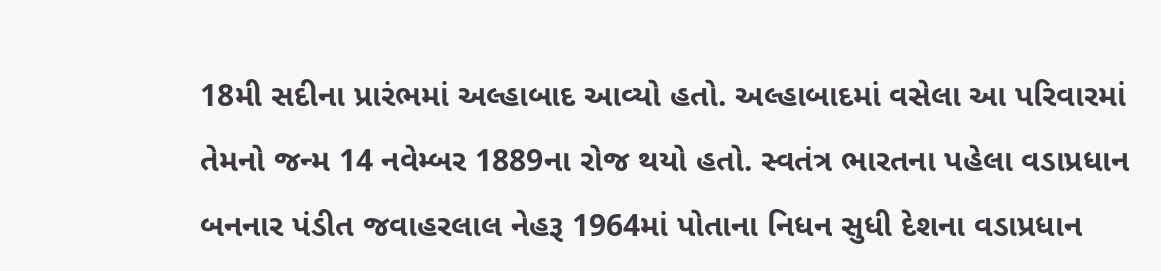18મી સદીના પ્રારંભમાં અલ્હાબાદ આવ્યો હતો. અલ્હાબાદમાં વસેલા આ પરિવારમાં તેમનો જન્મ 14 નવેમ્બર 1889ના રોજ થયો હતો. સ્વતંત્ર ભારતના પહેલા વડાપ્રધાન બનનાર પંડીત જવાહરલાલ નેહરૂ 1964માં પોતાના નિધન સુધી દેશના વડાપ્રધાન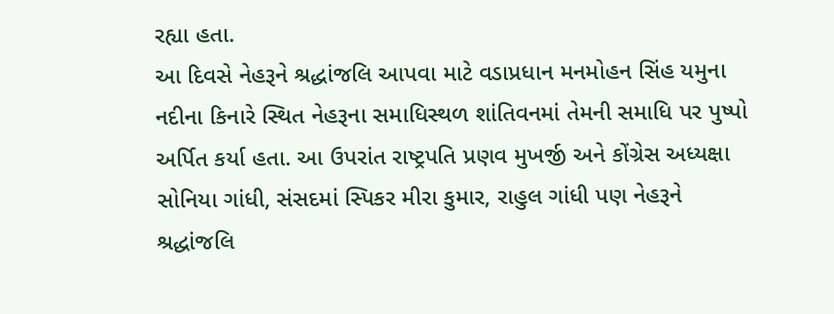રહ્યા હતા.
આ દિવસે નેહરૂને શ્રદ્ધાંજલિ આપવા માટે વડાપ્રધાન મનમોહન સિંહ યમુના નદીના કિનારે સ્થિત નેહરૂના સમાધિસ્થળ શાંતિવનમાં તેમની સમાધિ પર પુષ્પો અર્પિત કર્યા હતા. આ ઉપરાંત રાષ્ટ્રપતિ પ્રણવ મુખર્જી અને કોંગ્રેસ અધ્યક્ષા સોનિયા ગાંધી, સંસદમાં સ્પિકર મીરા કુમાર, રાહુલ ગાંધી પણ નેહરૂને શ્રદ્ધાંજલિ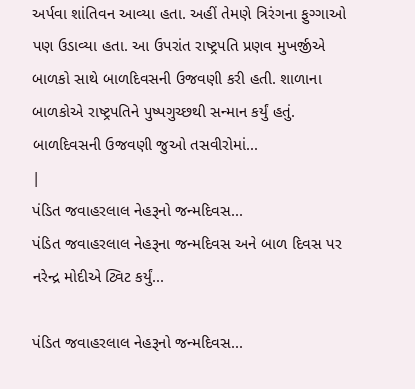અર્પવા શાંતિવન આવ્યા હતા. અહીં તેમણે ત્રિરંગના ફુગ્ગાઓ પણ ઉડાવ્યા હતા. આ ઉપરાંત રાષ્ટ્રપતિ પ્રણવ મુખર્જીએ બાળકો સાથે બાળદિવસની ઉજવણી કરી હતી. શાળાના બાળકોએ રાષ્ટ્રપતિને પુષ્પગુચ્છથી સન્માન કર્યું હતું.
બાળદિવસની ઉજવણી જુઓ તસવીરોમાં...
|
પંડિત જવાહરલાલ નેહરૂનો જન્મદિવસ...
પંડિત જવાહરલાલ નેહરૂના જન્મદિવસ અને બાળ દિવસ પર નરેન્દ્ર મોદીએ ટ્વિટ કર્યું...

પંડિત જવાહરલાલ નેહરૂનો જન્મદિવસ...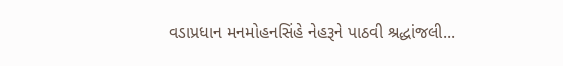વડાપ્રધાન મનમોહનસિંહે નેહરૂને પાઠવી શ્રદ્ધાંજલી...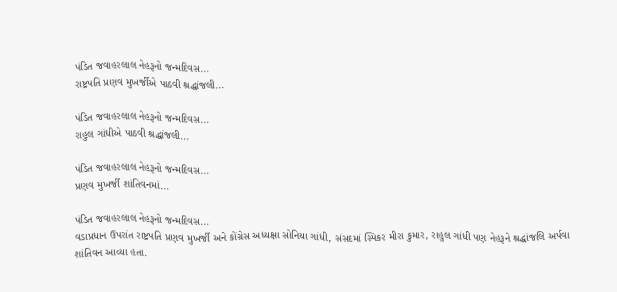પંડિત જવાહરલાલ નેહરૂનો જન્મદિવસ...
રાષ્ટ્રપતિ પ્રણવ મુખર્જીએ પાઠવી શ્રદ્ધાંજલી...

પંડિત જવાહરલાલ નેહરૂનો જન્મદિવસ...
રાહુલ ગાંધીએ પાઠવી શ્રદ્ધાંજલી...

પંડિત જવાહરલાલ નેહરૂનો જન્મદિવસ...
પ્રણવ મુખર્જી શાંતિવનમાં...

પંડિત જવાહરલાલ નેહરૂનો જન્મદિવસ...
વડાપ્રધાન ઉપરાંત રાષ્ટ્રપતિ પ્રણવ મુખર્જી અને કોંગ્રેસ અધ્યક્ષા સોનિયા ગાંધી, સંસદમાં સ્પિકર મીરા કુમાર, રાહુલ ગાંધી પણ નેહરૂને શ્રદ્ધાંજલિ અર્પવા શાંતિવન આવ્યા હતા.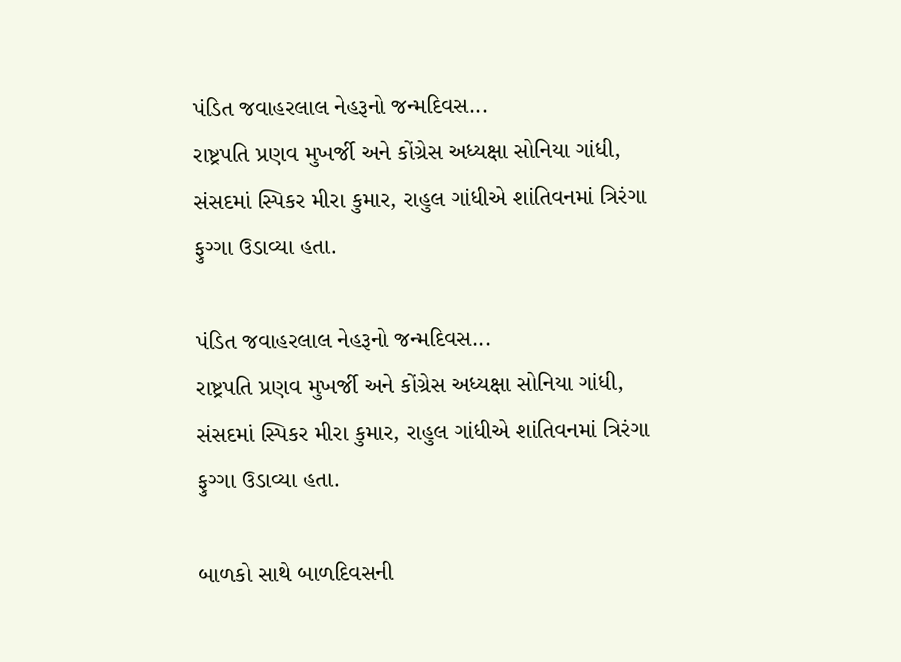પંડિત જવાહરલાલ નેહરૂનો જન્મદિવસ...
રાષ્ટ્રપતિ પ્રણવ મુખર્જી અને કોંગ્રેસ અધ્યક્ષા સોનિયા ગાંધી, સંસદમાં સ્પિકર મીરા કુમાર, રાહુલ ગાંધીએ શાંતિવનમાં ત્રિરંગા ફુગ્ગા ઉડાવ્યા હતા.

પંડિત જવાહરલાલ નેહરૂનો જન્મદિવસ...
રાષ્ટ્રપતિ પ્રણવ મુખર્જી અને કોંગ્રેસ અધ્યક્ષા સોનિયા ગાંધી, સંસદમાં સ્પિકર મીરા કુમાર, રાહુલ ગાંધીએ શાંતિવનમાં ત્રિરંગા ફુગ્ગા ઉડાવ્યા હતા.

બાળકો સાથે બાળદિવસની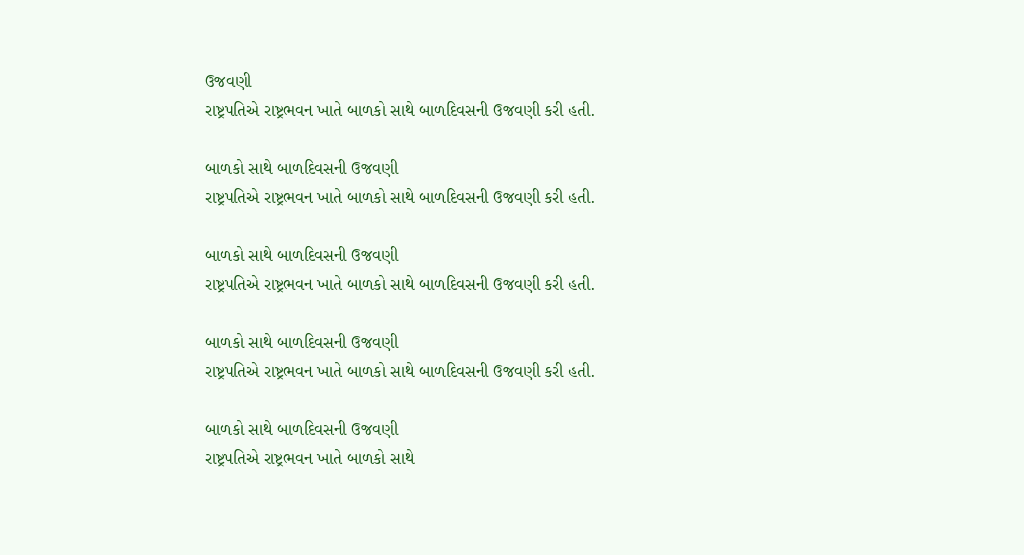ઉજવણી
રાષ્ટ્રપતિએ રાષ્ટ્રભવન ખાતે બાળકો સાથે બાળદિવસની ઉજવણી કરી હતી.

બાળકો સાથે બાળદિવસની ઉજવણી
રાષ્ટ્રપતિએ રાષ્ટ્રભવન ખાતે બાળકો સાથે બાળદિવસની ઉજવણી કરી હતી.

બાળકો સાથે બાળદિવસની ઉજવણી
રાષ્ટ્રપતિએ રાષ્ટ્રભવન ખાતે બાળકો સાથે બાળદિવસની ઉજવણી કરી હતી.

બાળકો સાથે બાળદિવસની ઉજવણી
રાષ્ટ્રપતિએ રાષ્ટ્રભવન ખાતે બાળકો સાથે બાળદિવસની ઉજવણી કરી હતી.

બાળકો સાથે બાળદિવસની ઉજવણી
રાષ્ટ્રપતિએ રાષ્ટ્રભવન ખાતે બાળકો સાથે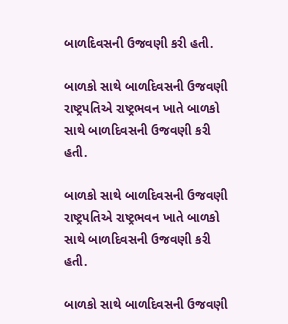બાળદિવસની ઉજવણી કરી હતી.

બાળકો સાથે બાળદિવસની ઉજવણી
રાષ્ટ્રપતિએ રાષ્ટ્રભવન ખાતે બાળકો સાથે બાળદિવસની ઉજવણી કરી હતી.

બાળકો સાથે બાળદિવસની ઉજવણી
રાષ્ટ્રપતિએ રાષ્ટ્રભવન ખાતે બાળકો સાથે બાળદિવસની ઉજવણી કરી હતી.

બાળકો સાથે બાળદિવસની ઉજવણી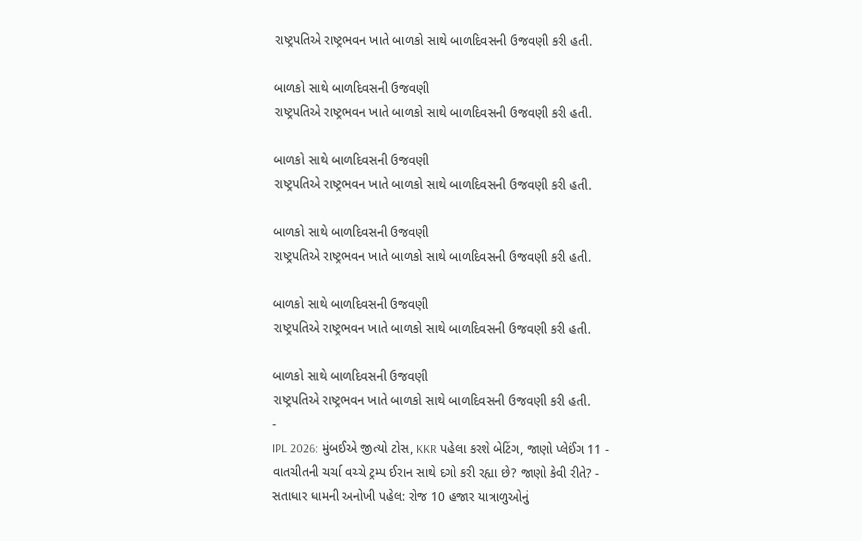રાષ્ટ્રપતિએ રાષ્ટ્રભવન ખાતે બાળકો સાથે બાળદિવસની ઉજવણી કરી હતી.

બાળકો સાથે બાળદિવસની ઉજવણી
રાષ્ટ્રપતિએ રાષ્ટ્રભવન ખાતે બાળકો સાથે બાળદિવસની ઉજવણી કરી હતી.

બાળકો સાથે બાળદિવસની ઉજવણી
રાષ્ટ્રપતિએ રાષ્ટ્રભવન ખાતે બાળકો સાથે બાળદિવસની ઉજવણી કરી હતી.

બાળકો સાથે બાળદિવસની ઉજવણી
રાષ્ટ્રપતિએ રાષ્ટ્રભવન ખાતે બાળકો સાથે બાળદિવસની ઉજવણી કરી હતી.

બાળકો સાથે બાળદિવસની ઉજવણી
રાષ્ટ્રપતિએ રાષ્ટ્રભવન ખાતે બાળકો સાથે બાળદિવસની ઉજવણી કરી હતી.

બાળકો સાથે બાળદિવસની ઉજવણી
રાષ્ટ્રપતિએ રાષ્ટ્રભવન ખાતે બાળકો સાથે બાળદિવસની ઉજવણી કરી હતી.
-
IPL 2026: મુંબઈએ જીત્યો ટોસ, KKR પહેલા કરશે બેટિંગ, જાણો પ્લેઈંગ 11 -
વાતચીતની ચર્ચા વચ્ચે ટ્રમ્પ ઈરાન સાથે દગો કરી રહ્યા છે? જાણો કેવી રીતે? -
સતાધાર ધામની અનોખી પહેલ: રોજ 10 હજાર યાત્રાળુઓનું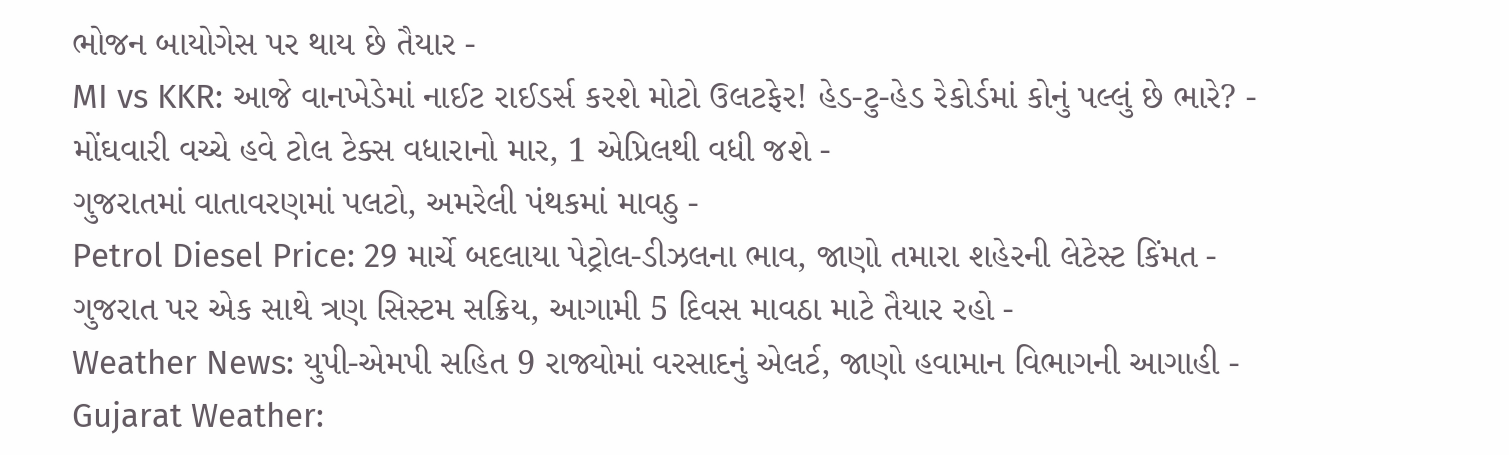ભોજન બાયોગેસ પર થાય છે તૈયાર -
MI vs KKR: આજે વાનખેડેમાં નાઈટ રાઈડર્સ કરશે મોટો ઉલટફેર! હેડ-ટુ-હેડ રેકોર્ડમાં કોનું પલ્લું છે ભારે? -
મોંઘવારી વચ્ચે હવે ટોલ ટેક્સ વધારાનો માર, 1 એપ્રિલથી વધી જશે -
ગુજરાતમાં વાતાવરણમાં પલટો, અમરેલી પંથકમાં માવઠુ -
Petrol Diesel Price: 29 માર્ચે બદલાયા પેટ્રોલ-ડીઝલના ભાવ, જાણો તમારા શહેરની લેટેસ્ટ કિંમત -
ગુજરાત પર એક સાથે ત્રણ સિસ્ટમ સક્રિય, આગામી 5 દિવસ માવઠા માટે તૈયાર રહો -
Weather News: યુપી-એમપી સહિત 9 રાજ્યોમાં વરસાદનું એલર્ટ, જાણો હવામાન વિભાગની આગાહી -
Gujarat Weather: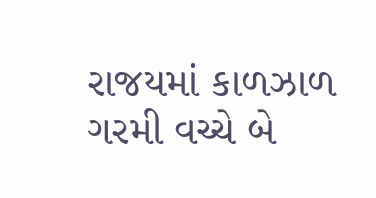રાજયમાં કાળઝાળ ગરમી વચ્ચે બે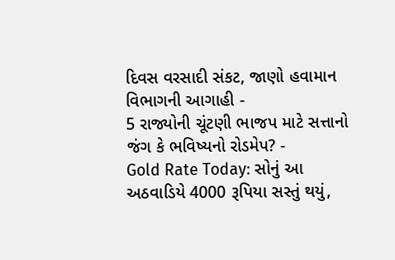દિવસ વરસાદી સંકટ, જાણો હવામાન વિભાગની આગાહી -
5 રાજ્યોની ચૂંટણી ભાજપ માટે સત્તાનો જંગ કે ભવિષ્યનો રોડમેપ? -
Gold Rate Today: સોનું આ અઠવાડિયે 4000 રૂપિયા સસ્તું થયું,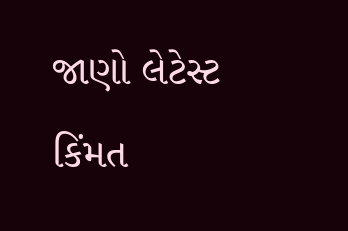જાણો લેટેસ્ટ કિંમત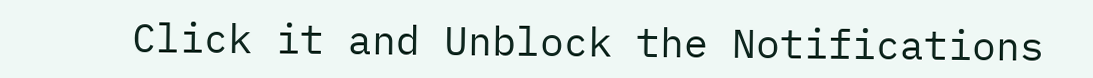Click it and Unblock the Notifications